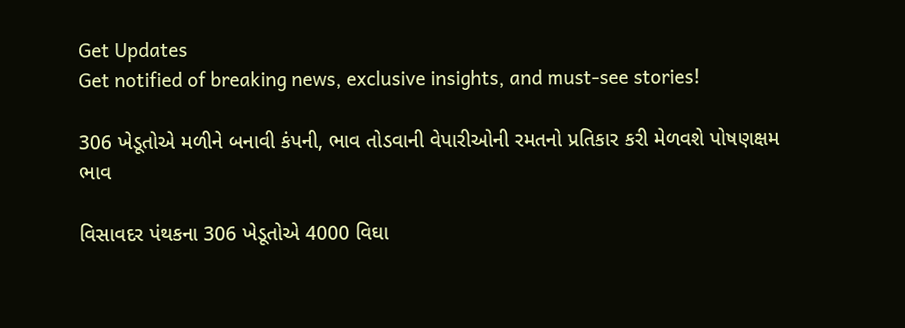Get Updates
Get notified of breaking news, exclusive insights, and must-see stories!

306 ખેડૂતોએ મળીને બનાવી કંપની, ભાવ તોડવાની વેપારીઓની રમતનો પ્રતિકાર કરી મેળવશે પોષણક્ષમ ભાવ

વિસાવદર પંથકના 306 ખેડૂતોએ 4000 વિઘા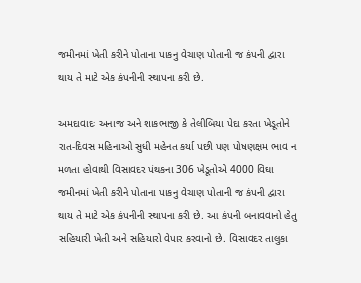જમીનમાં ખેતી કરીને પોતાના પાકનુ વેચાણ પોતાની જ કંપની દ્વારા થાય તે માટે એક કંપનીની સ્થાપના કરી છે.

અમદાવાદઃ અનાજ અને શાકભાજી કે તેલીબિયા પેદા કરતા ખેડૂતોને રાત-દિવસ મહિનાઓ સુધી મહેનત કર્યા પછી પણ પોષણક્ષમ ભાવ ન મળતા હોવાથી વિસાવદર પંથકના 306 ખેડૂતોએ 4000 વિઘા જમીનમાં ખેતી કરીને પોતાના પાકનુ વેચાણ પોતાની જ કંપની દ્વારા થાય તે માટે એક કંપનીની સ્થાપના કરી છે. આ કંપની બનાવવાનો હેતુ સહિયારી ખેતી અને સહિયારો વેપાર કરવાનો છે. વિસાવદર તાલુકા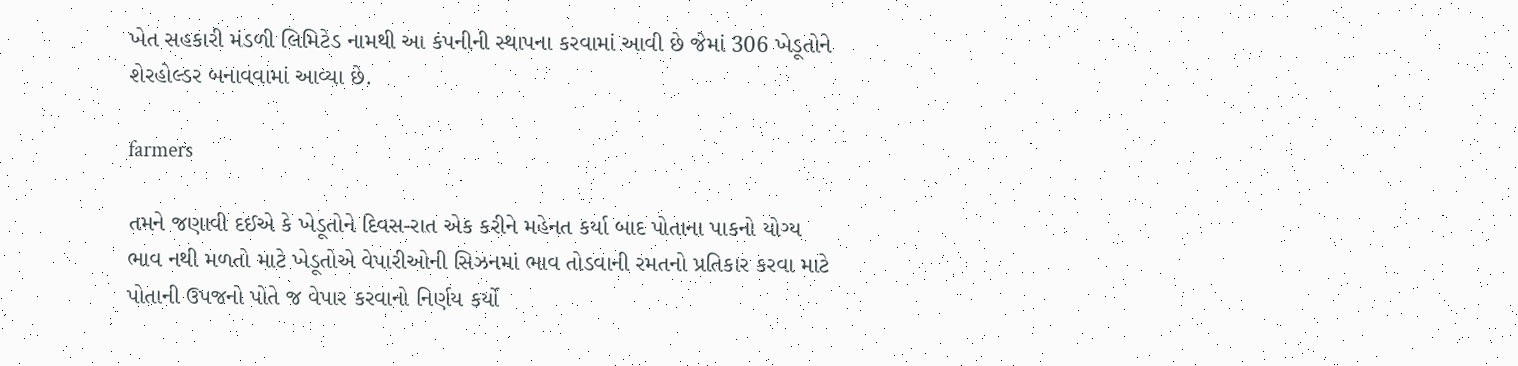ખેત સહકારી મંડળી લિમિટેડ નામથી આ કંપનીની સ્થાપના કરવામાં આવી છે જેમાં 306 ખેડૂતોને શેરહોલ્ડર બનાવવામાં આવ્યા છે.

farmers

તમને જણાવી દઈએ કે ખેડૂતોને દિવસ-રાત એક કરીને મહેનત કર્યા બાદ પોતાના પાકનો યોગ્ય ભાવ નથી મળતો માટે ખેડૂતોએ વેપારીઓની સિઝનમાં ભાવ તોડવાની રમતનો પ્રતિકાર કરવા માટે પોતાની ઉપજનો પોતે જ વેપાર કરવાનો નિર્ણય કર્યો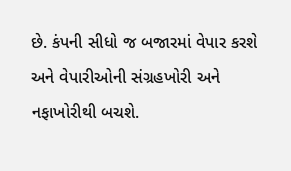છે. કંપની સીધો જ બજારમાં વેપાર કરશે અને વેપારીઓની સંગ્રહખોરી અને નફાખોરીથી બચશે.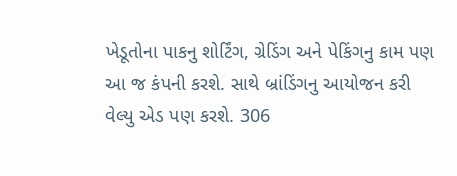ખેડૂતોના પાકનુ શોર્ટિંગ, ગ્રેડિંગ અને પેકિંગનુ કામ પણ આ જ કંપની કરશે. સાથે બ્રાંડિંગનુ આયોજન કરી વેલ્યુ એડ પણ કરશે. 306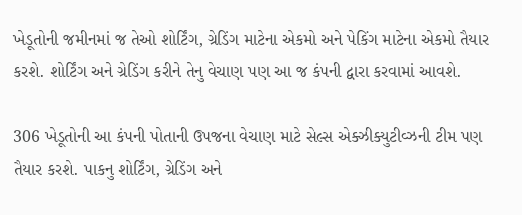ખેડૂતોની જમીનમાં જ તેઓ શોર્ટિંગ, ગ્રેડિંગ માટેના એકમો અને પેકિંગ માટેના એકમો તૈયાર કરશે. શોર્ટિંગ અને ગ્રેડિંગ કરીને તેનુ વેચાણ પણ આ જ કંપની દ્વારા કરવામાં આવશે.

306 ખેડૂતોની આ કંપની પોતાની ઉપજના વેચાણ માટે સેલ્સ એક્ઝીક્યુટીવ્ઝની ટીમ પણ તૈયાર કરશે. પાકનુ શોર્ટિંગ, ગ્રેડિંગ અને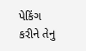પેકિંગ કરીને તેનુ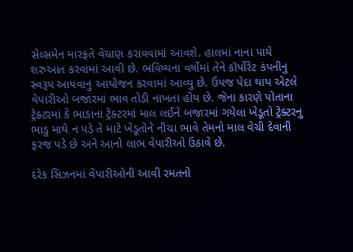સેલ્સમેન મારફતે વેચાણ કરાવવામાં આવશે. હાલમાં નાના પાયે શરુઆત કરવામાં આવી છે. ભવિષ્યના વર્ષોમાં તેને કૉર્પોરેટ કંપનીનુ સ્વરૂપ આપવાનુ આયોજન કરવામાં આવ્યુ છે. ઉપજ પેદા થાય એટલે વેપારીઓ બજારમાં ભાવ તોડી નાખતા હોય છે. જેના કારણે પોતાના ટ્રેક્ટરમાં કે ભાડાના ટ્રેક્ટરમાં માલ લઈને બજારમાં ગયેલા ખેડૂતો ટ્રેક્ટરનુ ભાડુ માથે ન પડે તે માટે ખેડૂતોને નીચા ભાવે તેમનો માલ વેચી દેવાની ફરજ પડે છે અને આનો લાભ વેપારીઓ ઉઠાવે છે.

દરેક સિઝનમાં વેપારીઓની આવી રમતનો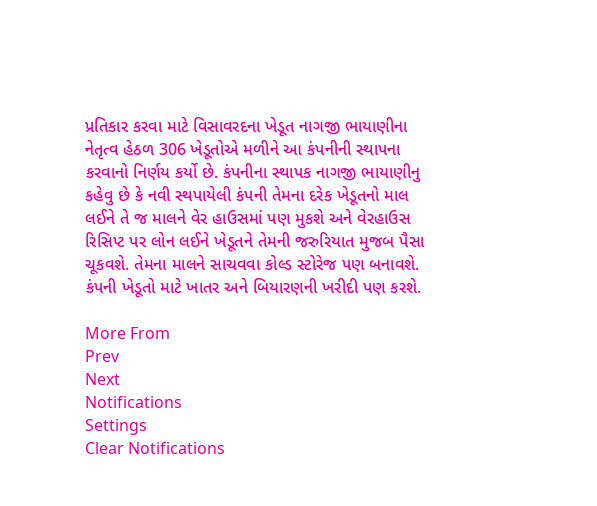પ્રતિકાર કરવા માટે વિસાવરદના ખેડૂત નાગજી ભાયાણીના નેતૃત્વ હેઠળ 306 ખેડૂતોએ મળીને આ કંપનીની સ્થાપના કરવાનો નિર્ણય કર્યો છે. કંપનીના સ્થાપક નાગજી ભાયાણીનુ કહેવુ છે કે નવી સ્થપાયેલી કંપની તેમના દરેક ખેડૂતનો માલ લઈને તે જ માલને વેર હાઉસમાં પણ મુકશે અને વેરહાઉસ રિસિપ્ટ પર લોન લઈને ખેડૂતને તેમની જરુરિયાત મુજબ પૈસા ચૂકવશે. તેમના માલને સાચવવા કોલ્ડ સ્ટોરેજ પણ બનાવશે. કંપની ખેડૂતો માટે ખાતર અને બિયારણની ખરીદી પણ કરશે.

More From
Prev
Next
Notifications
Settings
Clear Notifications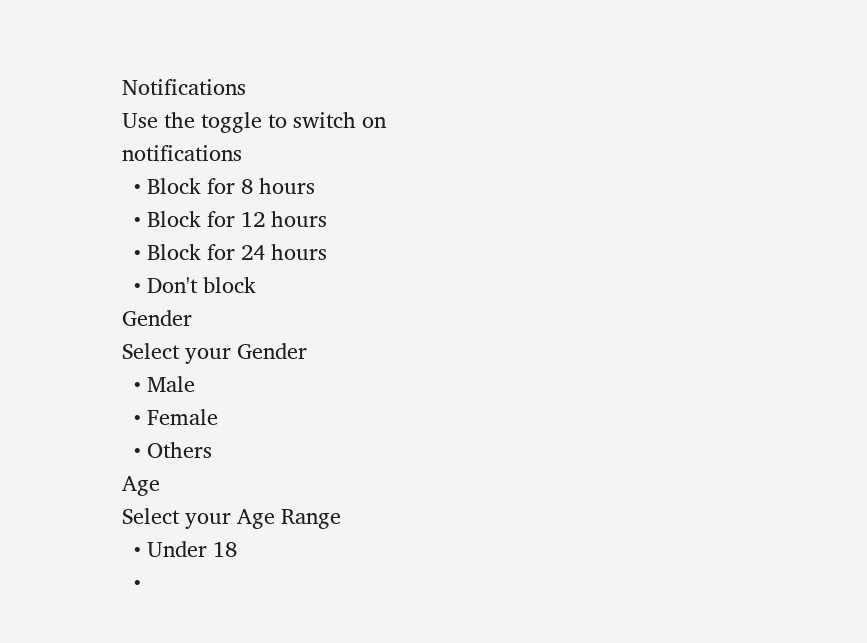Notifications
Use the toggle to switch on notifications
  • Block for 8 hours
  • Block for 12 hours
  • Block for 24 hours
  • Don't block
Gender
Select your Gender
  • Male
  • Female
  • Others
Age
Select your Age Range
  • Under 18
  •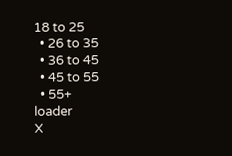18 to 25
  • 26 to 35
  • 36 to 45
  • 45 to 55
  • 55+
loader
X